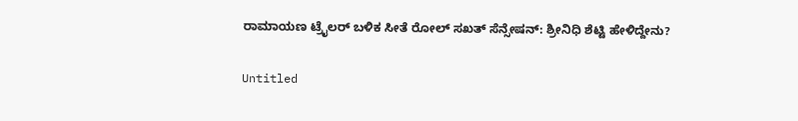ರಾಮಾಯಣ ಟ್ರೈಲರ್ ಬಳಿಕ ಸೀತೆ ರೋಲ್ ಸಖತ್ ಸೆನ್ಸೇಷನ್: ಶ್ರೀನಿಧಿ ಶೆಟ್ಟಿ ಹೇಳಿದ್ದೇನು?

Untitled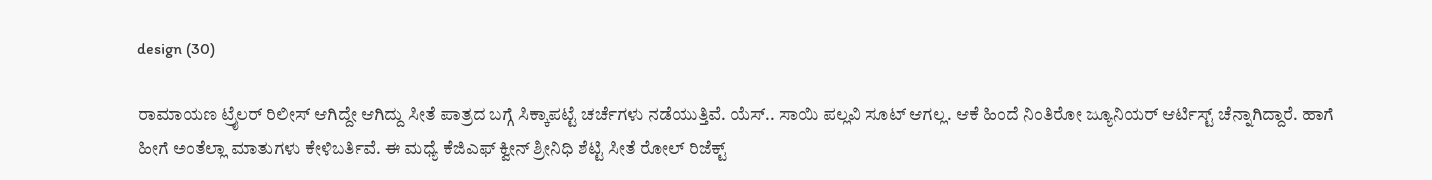design (30)

ರಾಮಾಯಣ ಟ್ರೈಲರ್ ರಿಲೀಸ್ ಆಗಿದ್ದೇ ಆಗಿದ್ದು ಸೀತೆ ಪಾತ್ರದ ಬಗ್ಗೆ ಸಿಕ್ಕಾಪಟ್ಟೆ ಚರ್ಚೆಗಳು ನಡೆಯುತ್ತಿವೆ. ಯೆಸ್.. ಸಾಯಿ ಪಲ್ಲವಿ ಸೂಟ್ ಆಗಲ್ಲ. ಆಕೆ ಹಿಂದೆ ನಿಂತಿರೋ ಜ್ಯೂನಿಯರ್ ಆರ್ಟಿಸ್ಟ್ ಚೆನ್ನಾಗಿದ್ದಾರೆ. ಹಾಗೆ ಹೀಗೆ ಅಂತೆಲ್ಲಾ ಮಾತುಗಳು ಕೇಳಿಬರ್ತಿವೆ. ಈ ಮಧ್ಯೆ ಕೆಜಿಎಫ್ ಕ್ವೀನ್ ಶ್ರೀನಿಧಿ ಶೆಟ್ಟಿ ಸೀತೆ ರೋಲ್ ರಿಜೆಕ್ಟ್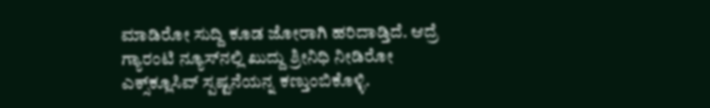ಮಾಡಿರೋ ಸುದ್ದಿ ಕೂಡ ಜೋರಾಗಿ ಹರಿದಾಡ್ತಿದೆ. ಆದ್ರೆ ಗ್ಯಾರಂಟಿ ನ್ಯೂಸ್‌‌ನಲ್ಲಿ ಖುದ್ದು ಶ್ರೀನಿಧಿ ನೀಡಿರೋ ಎಕ್ಸ್‌‌ಕ್ಲೂಸಿವ್ ಸ್ಪಷ್ಟನೆಯನ್ನ ಕಣ್ತುಂಬಿಕೊಳ್ಳಿ.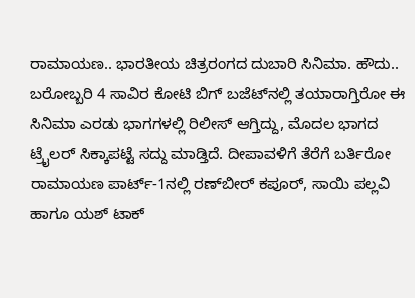ರಾಮಾಯಣ.. ಭಾರತೀಯ ಚಿತ್ರರಂಗದ ದುಬಾರಿ ಸಿನಿಮಾ. ಹೌದು.. ಬರೋಬ್ಬರಿ 4 ಸಾವಿರ ಕೋಟಿ ಬಿಗ್ ಬಜೆಟ್‌‌ನಲ್ಲಿ ತಯಾರಾಗ್ತಿರೋ ಈ ಸಿನಿಮಾ ಎರಡು ಭಾಗಗಳಲ್ಲಿ ರಿಲೀಸ್ ಆಗ್ತಿದ್ದು, ಮೊದಲ ಭಾಗದ ಟ್ರೈಲರ್ ಸಿಕ್ಕಾಪಟ್ಟೆ ಸದ್ದು ಮಾಡ್ತಿದೆ. ದೀಪಾವಳಿಗೆ ತೆರೆಗೆ ಬರ್ತಿರೋ ರಾಮಾಯಣ ಪಾರ್ಟ್-1ನಲ್ಲಿ ರಣ್‌ಬೀರ್ ಕಪೂರ್, ಸಾಯಿ ಪಲ್ಲವಿ ಹಾಗೂ ಯಶ್ ಟಾಕ್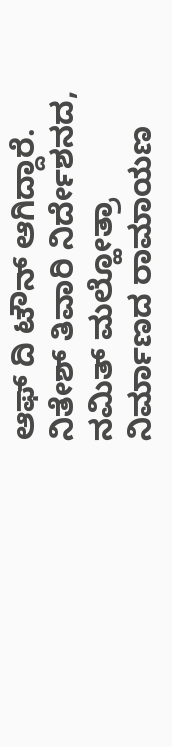ಆಫ್ ದಿ ಟೌನ್ ಆಗಿದ್ದಾರೆ. ನಿತೇಶ್ ತಿವಾರಿ ನಿರ್ದೇಶನದ, ನಮಿತ್ ಮಲ್ಹೋತ್ರಾ ನಿರ್ಮಾಣದ ರಾಮಾಯಣ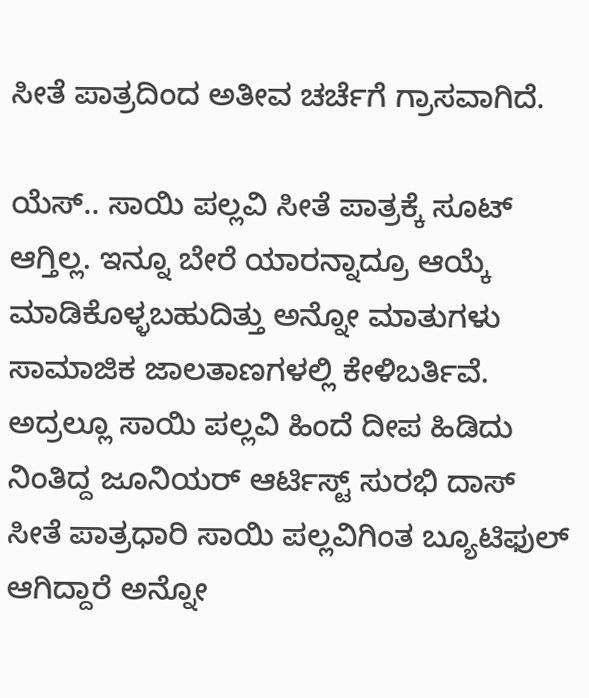ಸೀತೆ ಪಾತ್ರದಿಂದ ಅತೀವ ಚರ್ಚೆಗೆ ಗ್ರಾಸವಾಗಿದೆ.

ಯೆಸ್.. ಸಾಯಿ ಪಲ್ಲವಿ ಸೀತೆ ಪಾತ್ರಕ್ಕೆ ಸೂಟ್ ಆಗ್ತಿಲ್ಲ. ಇನ್ನೂ ಬೇರೆ ಯಾರನ್ನಾದ್ರೂ ಆಯ್ಕೆ ಮಾಡಿಕೊಳ್ಳಬಹುದಿತ್ತು ಅನ್ನೋ ಮಾತುಗಳು ಸಾಮಾಜಿಕ ಜಾಲತಾಣಗಳಲ್ಲಿ ಕೇಳಿಬರ್ತಿವೆ. ಅದ್ರಲ್ಲೂ ಸಾಯಿ ಪಲ್ಲವಿ ಹಿಂದೆ ದೀಪ ಹಿಡಿದು ನಿಂತಿದ್ದ ಜೂನಿಯರ್ ಆರ್ಟಿಸ್ಟ್ ಸುರಭಿ ದಾಸ್ ಸೀತೆ ಪಾತ್ರಧಾರಿ ಸಾಯಿ ಪಲ್ಲವಿಗಿಂತ ಬ್ಯೂಟಿಫುಲ್ ಆಗಿದ್ದಾರೆ ಅನ್ನೋ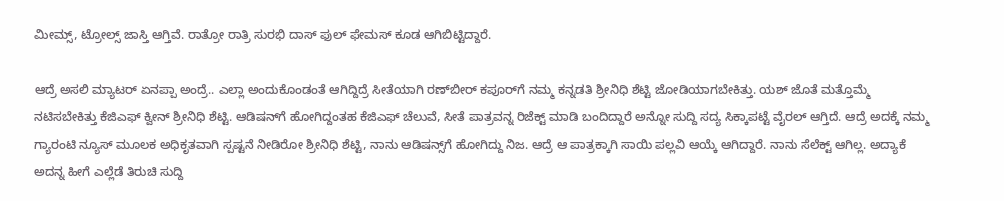ಮೀಮ್ಸ್, ಟ್ರೋಲ್ಸ್ ಜಾಸ್ತಿ ಆಗ್ತಿವೆ. ರಾತ್ರೋ ರಾತ್ರಿ ಸುರಭಿ ದಾಸ್ ಫುಲ್ ಫೇಮಸ್ ಕೂಡ ಆಗಿಬಿಟ್ಟಿದ್ದಾರೆ.

ಆದ್ರೆ ಅಸಲಿ ಮ್ಯಾಟರ್ ಏನಪ್ಪಾ ಅಂದ್ರೆ.. ಎಲ್ಲಾ ಅಂದುಕೊಂಡಂತೆ ಆಗಿದ್ದಿದ್ರೆ ಸೀತೆಯಾಗಿ ರಣ್‌ಬೀರ್ ಕಪೂರ್‌ಗೆ ನಮ್ಮ ಕನ್ನಡತಿ ಶ್ರೀನಿಧಿ ಶೆಟ್ಟಿ ಜೋಡಿಯಾಗಬೇಕಿತ್ತು. ಯಶ್ ಜೊತೆ ಮತ್ತೊಮ್ಮೆ ನಟಿಸಬೇಕಿತ್ತು ಕೆಜಿಎಫ್‌‌ ಕ್ವೀನ್ ಶ್ರೀನಿಧಿ ಶೆಟ್ಟಿ. ಆಡಿಷನ್‌ಗೆ ಹೋಗಿದ್ದಂತಹ ಕೆಜಿಎಫ್ ಚೆಲುವೆ, ಸೀತೆ ಪಾತ್ರವನ್ನ ರಿಜೆಕ್ಟ್ ಮಾಡಿ ಬಂದಿದ್ದಾರೆ ಅನ್ನೋ ಸುದ್ದಿ ಸದ್ಯ ಸಿಕ್ಕಾಪಟ್ಟೆ ವೈರಲ್ ಆಗ್ತಿದೆ. ಆದ್ರೆ ಅದಕ್ಕೆ ನಮ್ಮ ಗ್ಯಾರಂಟಿ ನ್ಯೂಸ್‌‌ ಮೂಲಕ ಅಧಿಕೃತವಾಗಿ ಸ್ಪಷ್ಟನೆ ನೀಡಿರೋ ಶ್ರೀನಿಧಿ ಶೆಟ್ಟಿ, ನಾನು ಆಡಿಷನ್ಸ್‌ಗೆ ಹೋಗಿದ್ದು ನಿಜ. ಆದ್ರೆ ಆ ಪಾತ್ರಕ್ಕಾಗಿ ಸಾಯಿ ಪಲ್ಲವಿ ಆಯ್ಕೆ ಆಗಿದ್ದಾರೆ. ನಾನು ಸೆಲೆಕ್ಟ್ ಆಗಿಲ್ಲ. ಅದ್ಯಾಕೆ ಅದನ್ನ ಹೀಗೆ ಎಲ್ಲೆಡೆ ತಿರುಚಿ ಸುದ್ದಿ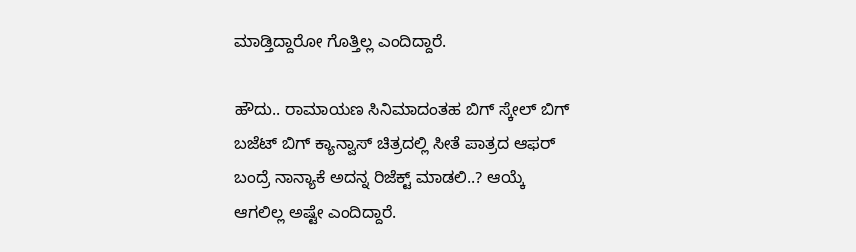ಮಾಡ್ತಿದ್ದಾರೋ ಗೊತ್ತಿಲ್ಲ ಎಂದಿದ್ದಾರೆ.

ಹೌದು.. ರಾಮಾಯಣ ಸಿನಿಮಾದಂತಹ ಬಿಗ್ ಸ್ಕೇಲ್ ಬಿಗ್ ಬಜೆಟ್ ಬಿಗ್ ಕ್ಯಾನ್ವಾಸ್ ಚಿತ್ರದಲ್ಲಿ ಸೀತೆ ಪಾತ್ರದ ಆಫರ್ ಬಂದ್ರೆ ನಾನ್ಯಾಕೆ ಅದನ್ನ ರಿಜೆಕ್ಟ್ ಮಾಡಲಿ..? ಆಯ್ಕೆ ಆಗಲಿಲ್ಲ ಅಷ್ಟೇ ಎಂದಿದ್ದಾರೆ.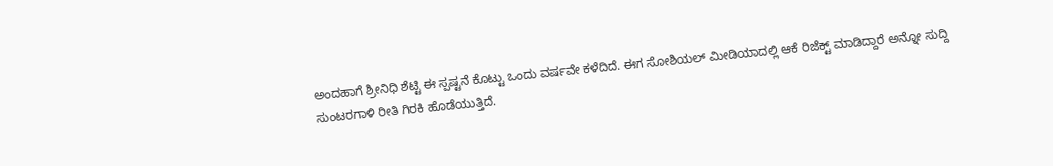ಅಂದಹಾಗೆ ಶ್ರೀನಿಧಿ ಶೆಟ್ಟಿ ಈ ಸ್ಪಷ್ಟನೆ ಕೊಟ್ಟು ಒಂದು ವರ್ಷವೇ ಕಳೆದಿದೆ. ಈಗ ಸೋಶಿಯಲ್ ಮೀಡಿಯಾದಲ್ಲಿ ಆಕೆ ರಿಜೆಕ್ಟ್ ಮಾಡಿದ್ದಾರೆ ಅನ್ನೋ ಸುದ್ದಿ ಸುಂಟರಗಾಳಿ ರೀತಿ ಗಿರಕಿ ಹೊಡೆಯುತ್ತಿದೆ.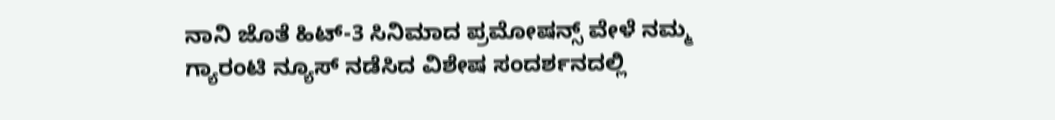ನಾನಿ ಜೊತೆ ಹಿಟ್-3 ಸಿನಿಮಾದ ಪ್ರಮೋಷನ್ಸ್ ವೇಳೆ ನಮ್ಮ ಗ್ಯಾರಂಟಿ ನ್ಯೂಸ್ ನಡೆಸಿದ ವಿಶೇಷ ಸಂದರ್ಶನದಲ್ಲಿ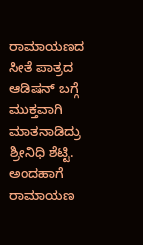ರಾಮಾಯಣದ ಸೀತೆ ಪಾತ್ರದ ಆಡಿಷನ್ ಬಗ್ಗೆ ಮುಕ್ತವಾಗಿ ಮಾತನಾಡಿದ್ರು ಶ್ರೀನಿಧಿ ಶೆಟ್ಟಿ. ಅಂದಹಾಗೆ ರಾಮಾಯಣ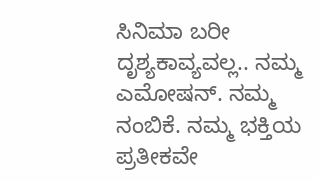ಸಿನಿಮಾ ಬರೀ ದೃಶ್ಯಕಾವ್ಯವಲ್ಲ.. ನಮ್ಮ ಎಮೋಷನ್. ನಮ್ಮ ನಂಬಿಕೆ. ನಮ್ಮ ಭಕ್ತಿಯ ಪ್ರತೀಕವೇ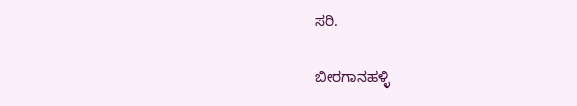ಸರಿ.

ಬೀರಗಾನಹಳ್ಳಿ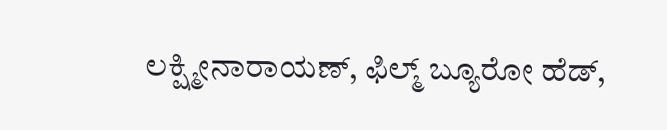ಲಕ್ಷ್ಮೀನಾರಾಯಣ್, ಫಿಲ್ಮ್ ಬ್ಯೂರೋ ಹೆಡ್,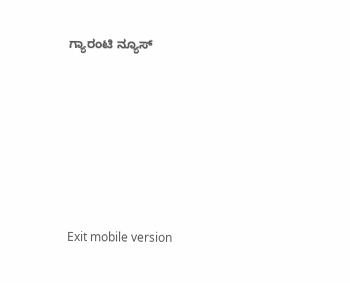ಗ್ಯಾರಂಟಿ ನ್ಯೂಸ್







Exit mobile version